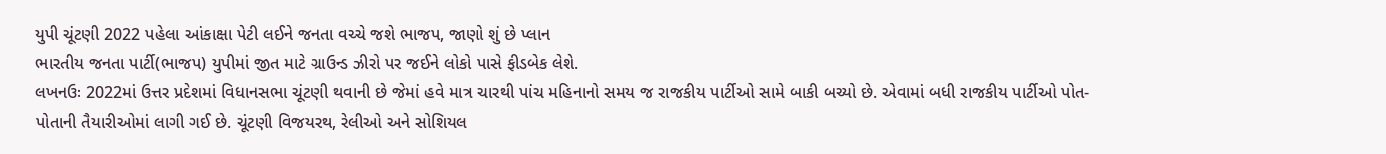યુપી ચૂંટણી 2022 પહેલા આંકાક્ષા પેટી લઈને જનતા વચ્ચે જશે ભાજપ, જાણો શું છે પ્લાન
ભારતીય જનતા પાર્ટી(ભાજપ) યુપીમાં જીત માટે ગ્રાઉન્ડ ઝીરો પર જઈને લોકો પાસે ફીડબેક લેશે.
લખનઉઃ 2022માં ઉત્તર પ્રદેશમાં વિધાનસભા ચૂંટણી થવાની છે જેમાં હવે માત્ર ચારથી પાંચ મહિનાનો સમય જ રાજકીય પાર્ટીઓ સામે બાકી બચ્યો છે. એવામાં બધી રાજકીય પાર્ટીઓ પોત-પોતાની તૈયારીઓમાં લાગી ગઈ છે. ચૂંટણી વિજયરથ, રેલીઓ અને સોશિયલ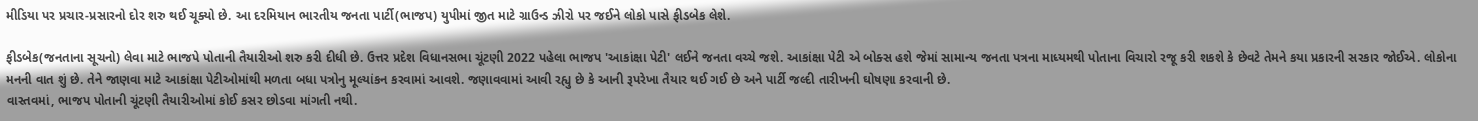મીડિયા પર પ્રચાર-પ્રસારનો દોર શરુ થઈ ચૂક્યો છે. આ દરમિયાન ભારતીય જનતા પાર્ટી(ભાજપ) યુપીમાં જીત માટે ગ્રાઉન્ડ ઝીરો પર જઈને લોકો પાસે ફીડબેક લેશે.

ફીડબેક(જનતાના સૂચનો) લેવા માટે ભાજપે પોતાની તૈયારીઓ શરુ કરી દીધી છે. ઉત્તર પ્રદેશ વિધાનસભા ચૂંટણી 2022 પહેલા ભાજપ 'આકાંક્ષા પેટી' લઈને જનતા વચ્ચે જશે. આકાંક્ષા પેટી એ બોક્સ હશે જેમાં સામાન્ય જનતા પત્રના માધ્યમથી પોતાના વિચારો રજૂ કરી શકશે કે છેવટે તેમને કયા પ્રકારની સરકાર જોઈએ. લોકોના મનની વાત શું છે. તેને જાણવા માટે આકાંક્ષા પેટીઓમાંથી મળતા બધા પત્રોનુ મૂલ્યાંકન કરવામાં આવશે. જણાવવામાં આવી રહ્યુ છે કે આની રૂપરેખા તૈયાર થઈ ગઈ છે અને પાર્ટી જલ્દી તારીખની ઘોષણા કરવાની છે.
વાસ્તવમાં, ભાજપ પોતાની ચૂંટણી તૈયારીઓમાં કોઈ કસર છોડવા માંગતી નથી.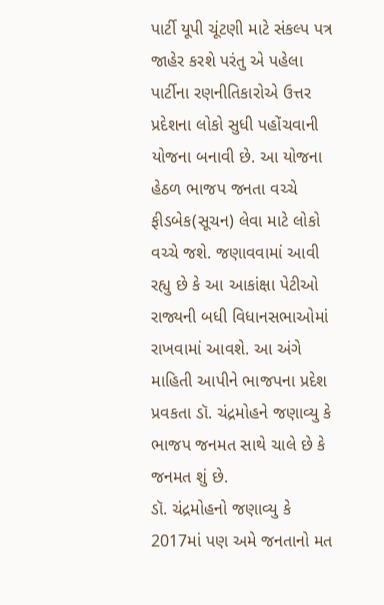પાર્ટી યૂપી ચૂંટણી માટે સંકલ્પ પત્ર જાહેર કરશે પરંતુ એ પહેલા પાર્ટીના રણનીતિકારોએ ઉત્તર પ્રદેશના લોકો સુધી પહોંચવાની યોજના બનાવી છે. આ યોજના હેઠળ ભાજપ જનતા વચ્ચે ફીડબેક(સૂચન) લેવા માટે લોકો વચ્ચે જશે. જણાવવામાં આવી રહ્યુ છે કે આ આકાંક્ષા પેટીઓ રાજ્યની બધી વિધાનસભાઓમાં રાખવામાં આવશે. આ અંગે માહિતી આપીને ભાજપના પ્રદેશ પ્રવકતા ડૉ. ચંદ્રમોહને જણાવ્યુ કે ભાજપ જનમત સાથે ચાલે છે કે જનમત શું છે.
ડૉ. ચંદ્રમોહનો જણાવ્યુ કે 2017માં પણ અમે જનતાનો મત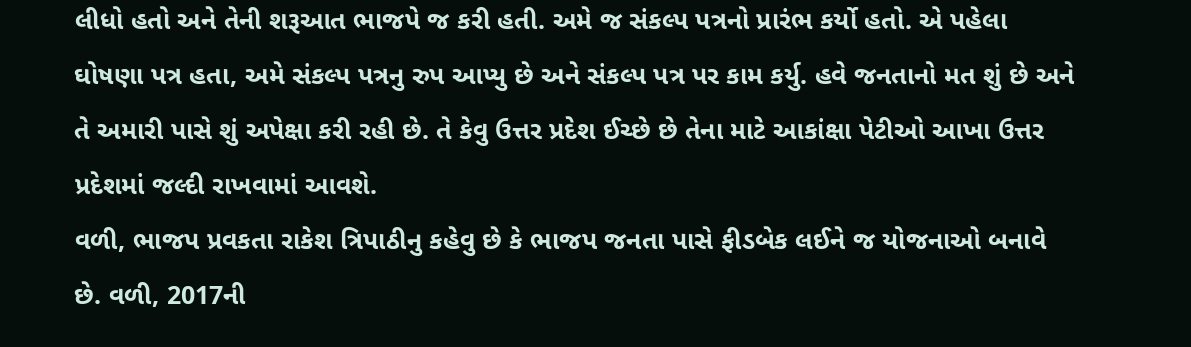લીધો હતો અને તેની શરૂઆત ભાજપે જ કરી હતી. અમે જ સંકલ્પ પત્રનો પ્રારંભ કર્યો હતો. એ પહેલા ઘોષણા પત્ર હતા, અમે સંકલ્પ પત્રનુ રુપ આપ્યુ છે અને સંકલ્પ પત્ર પર કામ કર્યુ. હવે જનતાનો મત શું છે અને તે અમારી પાસે શું અપેક્ષા કરી રહી છે. તે કેવુ ઉત્તર પ્રદેશ ઈચ્છે છે તેના માટે આકાંક્ષા પેટીઓ આખા ઉત્તર પ્રદેશમાં જલ્દી રાખવામાં આવશે.
વળી, ભાજપ પ્રવકતા રાકેશ ત્રિપાઠીનુ કહેવુ છે કે ભાજપ જનતા પાસે ફીડબેક લઈને જ યોજનાઓ બનાવે છે. વળી, 2017ની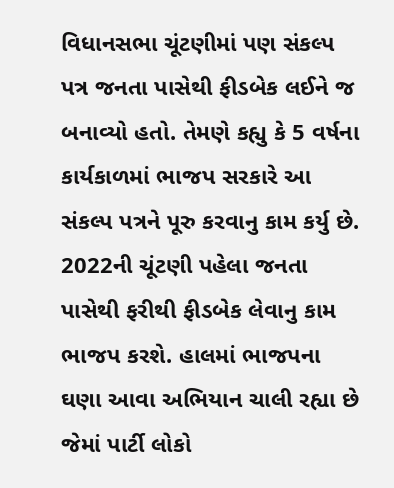વિધાનસભા ચૂંટણીમાં પણ સંકલ્પ પત્ર જનતા પાસેથી ફીડબેક લઈને જ બનાવ્યો હતો. તેમણે કહ્યુ કે 5 વર્ષના કાર્યકાળમાં ભાજપ સરકારે આ સંકલ્પ પત્રને પૂરુ કરવાનુ કામ કર્યુ છે. 2022ની ચૂંટણી પહેલા જનતા પાસેથી ફરીથી ફીડબેક લેવાનુ કામ ભાજપ કરશે. હાલમાં ભાજપના ઘણા આવા અભિયાન ચાલી રહ્યા છે જેમાં પાર્ટી લોકો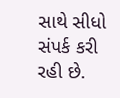સાથે સીધો સંપર્ક કરી રહી છે.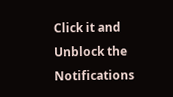Click it and Unblock the Notifications